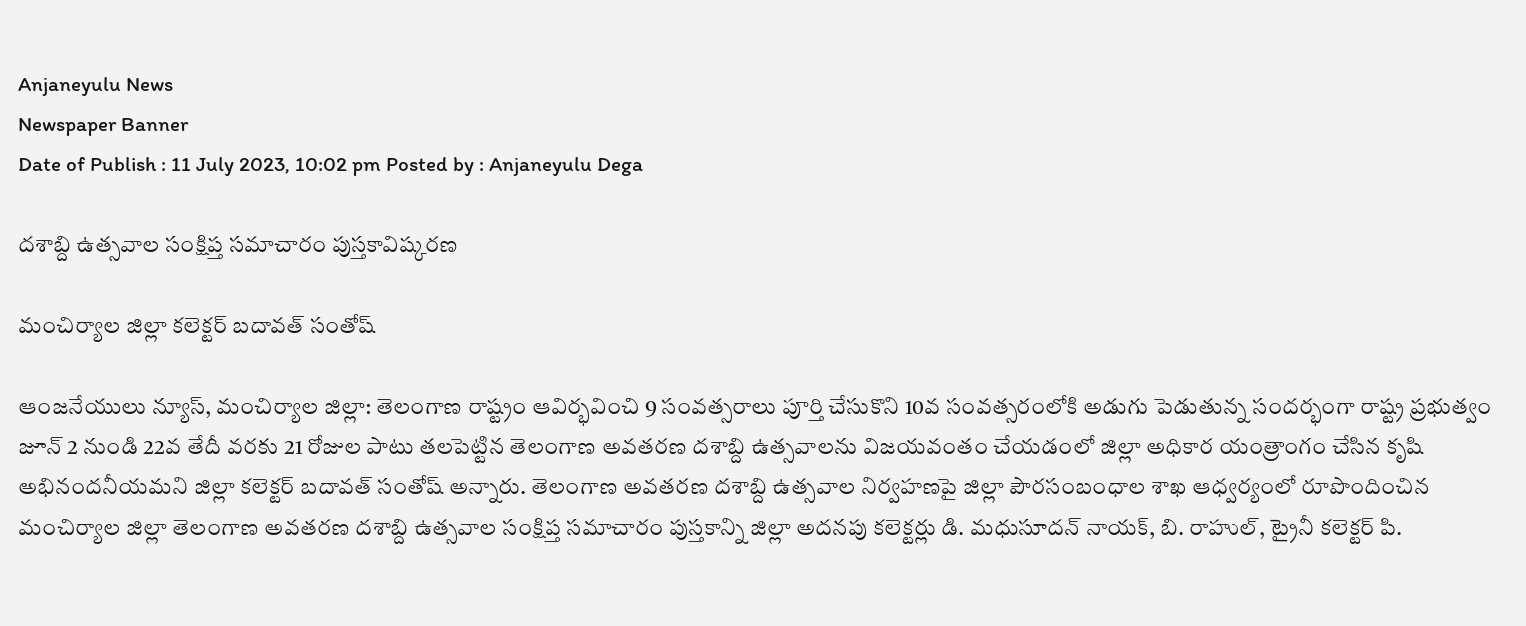Anjaneyulu News
Newspaper Banner
Date of Publish : 11 July 2023, 10:02 pm Posted by : Anjaneyulu Dega

దశాబ్ది ఉత్సవాల సంక్షిప్త సమాచారం పుస్తకావిష్కరణ

మంచిర్యాల జిల్లా కలెక్టర్ బదావత్ సంతోష్

ఆంజనేయులు న్యూస్, మంచిర్యాల జిల్లా: తెలంగాణ రాష్ట్రం ఆవిర్భవించి 9 సంవత్సరాలు పూర్తి చేసుకొని 10వ సంవత్సరంలోకి అడుగు పెడుతున్న సందర్భంగా రాష్ట్ర ప్రభుత్వం జూన్ 2 నుండి 22వ తేదీ వరకు 21 రోజుల పాటు తలపెట్టిన తెలంగాణ అవతరణ దశాబ్ది ఉత్సవాలను విజయవంతం చేయడంలో జిల్లా అధికార యంత్రాంగం చేసిన కృషి అభినందనీయమని జిల్లా కలెక్టర్ బదావత్ సంతోష్ అన్నారు. తెలంగాణ అవతరణ దశాబ్ది ఉత్సవాల నిర్వహణపై జిల్లా పౌరసంబంధాల శాఖ ఆధ్వర్యంలో రూపొందించిన మంచిర్యాల జిల్లా తెలంగాణ అవతరణ దశాబ్ది ఉత్సవాల సంక్షిప్త సమాచారం పుస్తకాన్ని జిల్లా అదనపు కలెక్టర్లు డి. మధుసూదన్ నాయక్, బి. రాహుల్, ట్రైనీ కలెక్టర్ పి.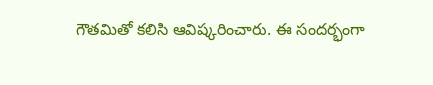గౌతమితో కలిసి ఆవిష్కరించారు. ఈ సందర్భంగా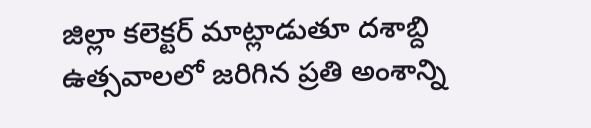జిల్లా కలెక్టర్ మాట్లాడుతూ దశాబ్ది ఉత్సవాలలో జరిగిన ప్రతి అంశాన్ని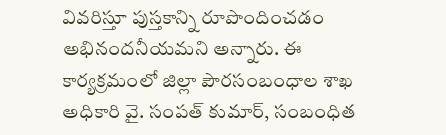వివరిస్తూ పుస్తకాన్ని రూపొందించడం అభినందనీయమని అన్నారు. ఈ కార్యక్రమంలో జిల్లా పౌరసంబంధాల శాఖ అధికారి వై. సంపత్ కుమార్, సంబంధిత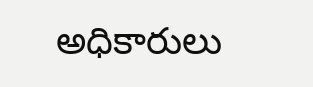అధికారులు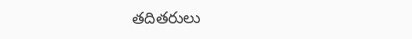తదితరులు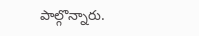పాల్గొన్నారు.